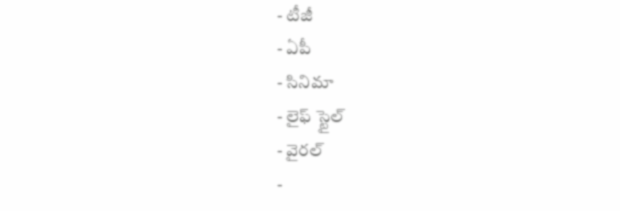- టీజీ
- ఏపీ
- సినిమా
- లైఫ్ స్టైల్
- వైరల్
-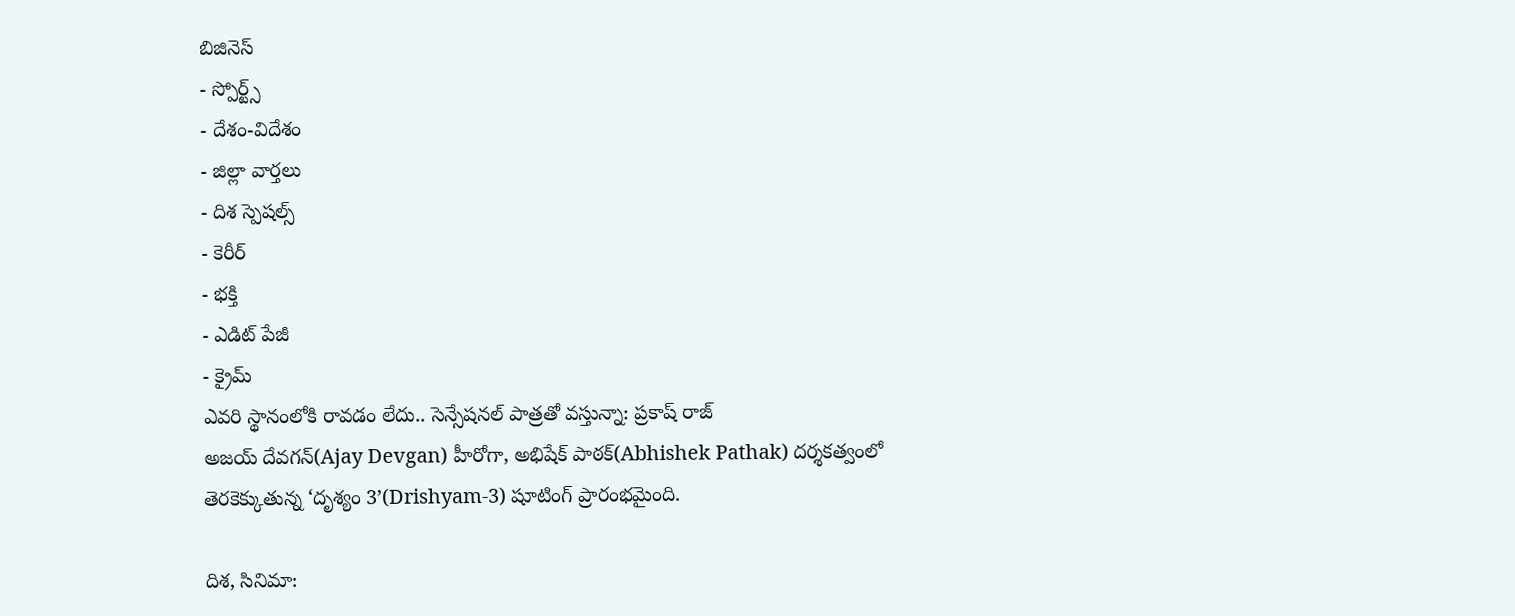బిజినెస్
- స్పోర్ట్స్
- దేశం-విదేశం
- జిల్లా వార్తలు
- దిశ స్పెషల్స్
- కెరీర్
- భక్తి
- ఎడిట్ పేజీ
- క్రైమ్
ఎవరి స్థానంలోకి రావడం లేదు.. సెన్సేషనల్ పాత్రతో వస్తున్నా: ప్రకాష్ రాజ్
అజయ్ దేవగన్(Ajay Devgan) హీరోగా, అభిషేక్ పాఠక్(Abhishek Pathak) దర్శకత్వంలో తెరకెక్కుతున్న ‘దృశ్యం 3’(Drishyam-3) షూటింగ్ ప్రారంభమైంది.

దిశ, సినిమా: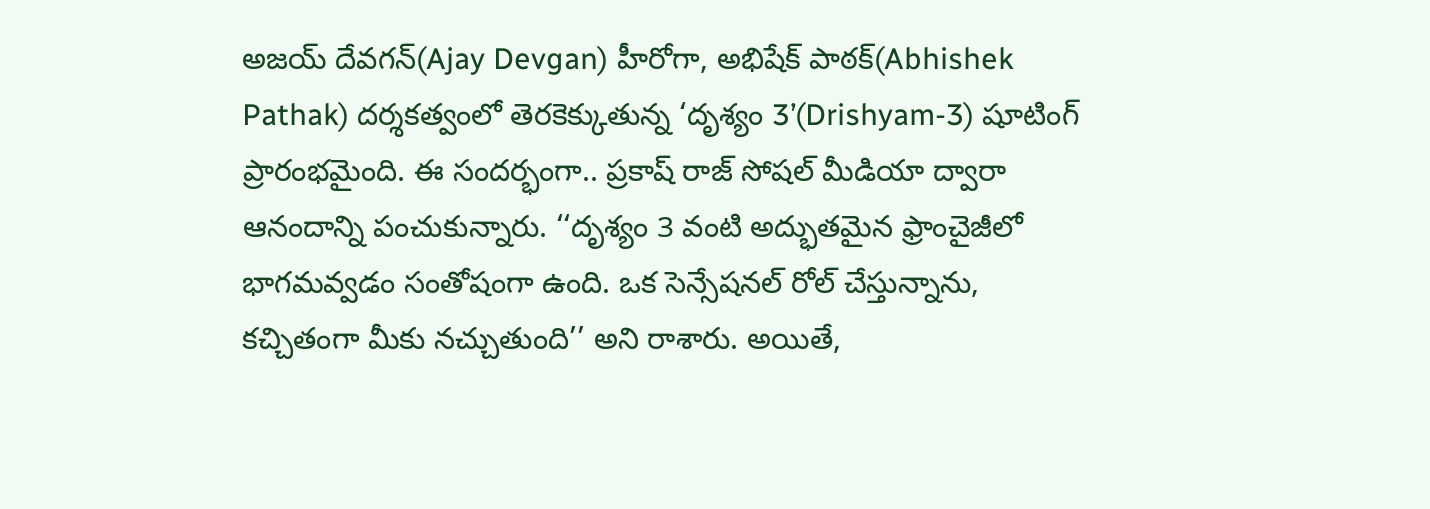అజయ్ దేవగన్(Ajay Devgan) హీరోగా, అభిషేక్ పాఠక్(Abhishek Pathak) దర్శకత్వంలో తెరకెక్కుతున్న ‘దృశ్యం 3’(Drishyam-3) షూటింగ్ ప్రారంభమైంది. ఈ సందర్భంగా.. ప్రకాష్ రాజ్ సోషల్ మీడియా ద్వారా ఆనందాన్ని పంచుకున్నారు. ‘‘దృశ్యం 3 వంటి అద్భుతమైన ఫ్రాంచైజీలో భాగమవ్వడం సంతోషంగా ఉంది. ఒక సెన్సేషనల్ రోల్ చేస్తున్నాను, కచ్చితంగా మీకు నచ్చుతుంది’’ అని రాశారు. అయితే,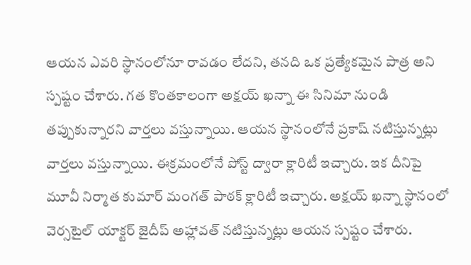ఆయన ఎవరి స్థానంలోనూ రావడం లేదని, తనది ఒక ప్రత్యేకమైన పాత్ర అని స్పష్టం చేశారు. గత కొంతకాలంగా అక్షయ్ ఖన్నా ఈ సినిమా నుండి తప్పుకున్నారని వార్తలు వస్తున్నాయి. ఆయన స్థానంలోనే ప్రకాష్ నటిస్తున్నట్లు వార్తలు వస్తున్నాయి. ఈక్రమంలోనే పోస్ట్ ద్వారా క్లారిటీ ఇచ్చారు. ఇక దీనిపై మూవీ నిర్మాత కుమార్ మంగత్ పాఠక్ క్లారిటీ ఇచ్చారు. అక్షయ్ ఖన్నా స్థానంలో వెర్సటైల్ యాక్టర్ జైదీప్ అహ్లావత్ నటిస్తున్నట్లు ఆయన స్పష్టం చేశారు.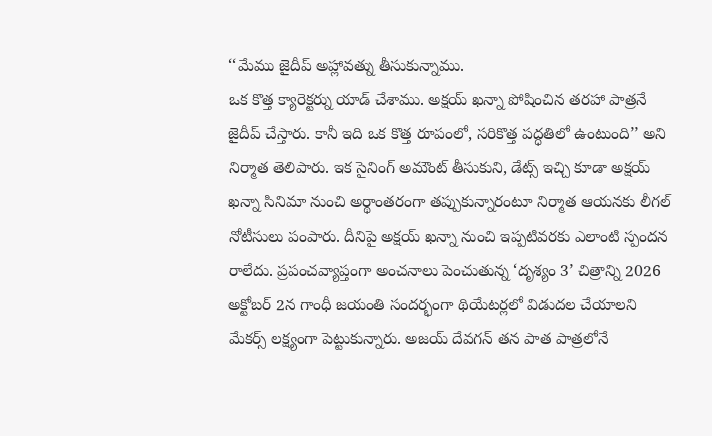‘‘మేము జైదీప్ అహ్లావత్ను తీసుకున్నాము.
ఒక కొత్త క్యారెక్టర్ను యాడ్ చేశాము. అక్షయ్ ఖన్నా పోషించిన తరహా పాత్రనే జైదీప్ చేస్తారు. కానీ ఇది ఒక కొత్త రూపంలో, సరికొత్త పద్ధతిలో ఉంటుంది’’ అని నిర్మాత తెలిపారు. ఇక సైనింగ్ అమౌంట్ తీసుకుని, డేట్స్ ఇచ్చి కూడా అక్షయ్ ఖన్నా సినిమా నుంచి అర్థాంతరంగా తప్పుకున్నారంటూ నిర్మాత ఆయనకు లీగల్ నోటీసులు పంపారు. దీనిపై అక్షయ్ ఖన్నా నుంచి ఇప్పటివరకు ఎలాంటి స్పందన రాలేదు. ప్రపంచవ్యాప్తంగా అంచనాలు పెంచుతున్న ‘దృశ్యం 3’ చిత్రాన్ని 2026 అక్టోబర్ 2న గాంధీ జయంతి సందర్భంగా థియేటర్లలో విడుదల చేయాలని మేకర్స్ లక్ష్యంగా పెట్టుకున్నారు. అజయ్ దేవగన్ తన పాత పాత్రలోనే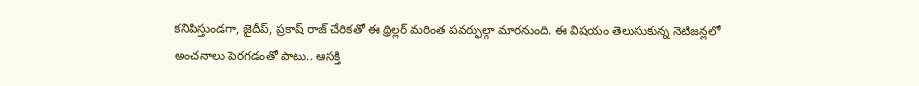కనిపిస్తుండగా, జైదీప్, ప్రకాష్ రాజ్ చేరికతో ఈ థ్రిల్లర్ మరింత పవర్ఫుల్గా మారనుంది. ఈ విషయం తెలుసుకున్న నెటిజన్లలో అంచనాలు పెరగడంతో పాటు.. ఆసక్తి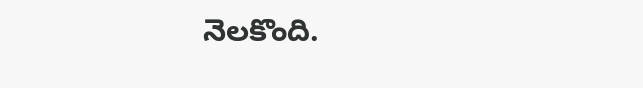నెలకొంది.